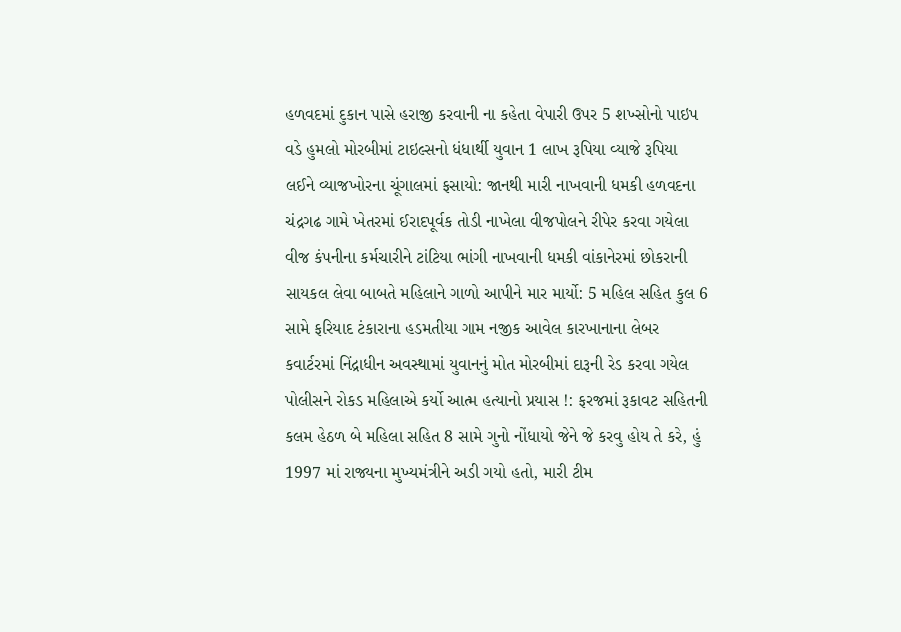હળવદમાં દુકાન પાસે હરાજી કરવાની ના કહેતા વેપારી ઉપર 5 શખ્સોનો પાઇપ વડે હુમલો મોરબીમાં ટાઇલ્સનો ધંધાર્થી યુવાન 1 લાખ રૂપિયા વ્યાજે રૂપિયા લઈને વ્યાજખોરના ચૂંગાલમાં ફસાયો: જાનથી મારી નાખવાની ધમકી હળવદના ચંદ્રગઢ ગામે ખેતરમાં ઈરાદપૂર્વક તોડી નાખેલા વીજપોલને રીપેર કરવા ગયેલા વીજ કંપનીના કર્મચારીને ટાંટિયા ભાંગી નાખવાની ધમકી વાંકાનેરમાં છોકરાની સાયકલ લેવા બાબતે મહિલાને ગાળો આપીને માર માર્યો: 5 મહિલ સહિત કુલ 6 સામે ફરિયાદ ટંકારાના હડમતીયા ગામ નજીક આવેલ કારખાનાના લેબર કવાર્ટરમાં નિંદ્રાધીન અવસ્થામાં યુવાનનું મોત મોરબીમાં દારૂની રેડ કરવા ગયેલ પોલીસને રોકડ મહિલાએ કર્યો આત્મ હત્યાનો પ્રયાસ !: ફરજમાં રૂકાવટ સહિતની કલમ હેઠળ બે મહિલા સહિત 8 સામે ગુનો નોંધાયો જેને જે કરવુ હોય તે કરે, હું 1997 માં રાજ્યના મુખ્યમંત્રીને અડી ગયો હતો, મારી ટીમ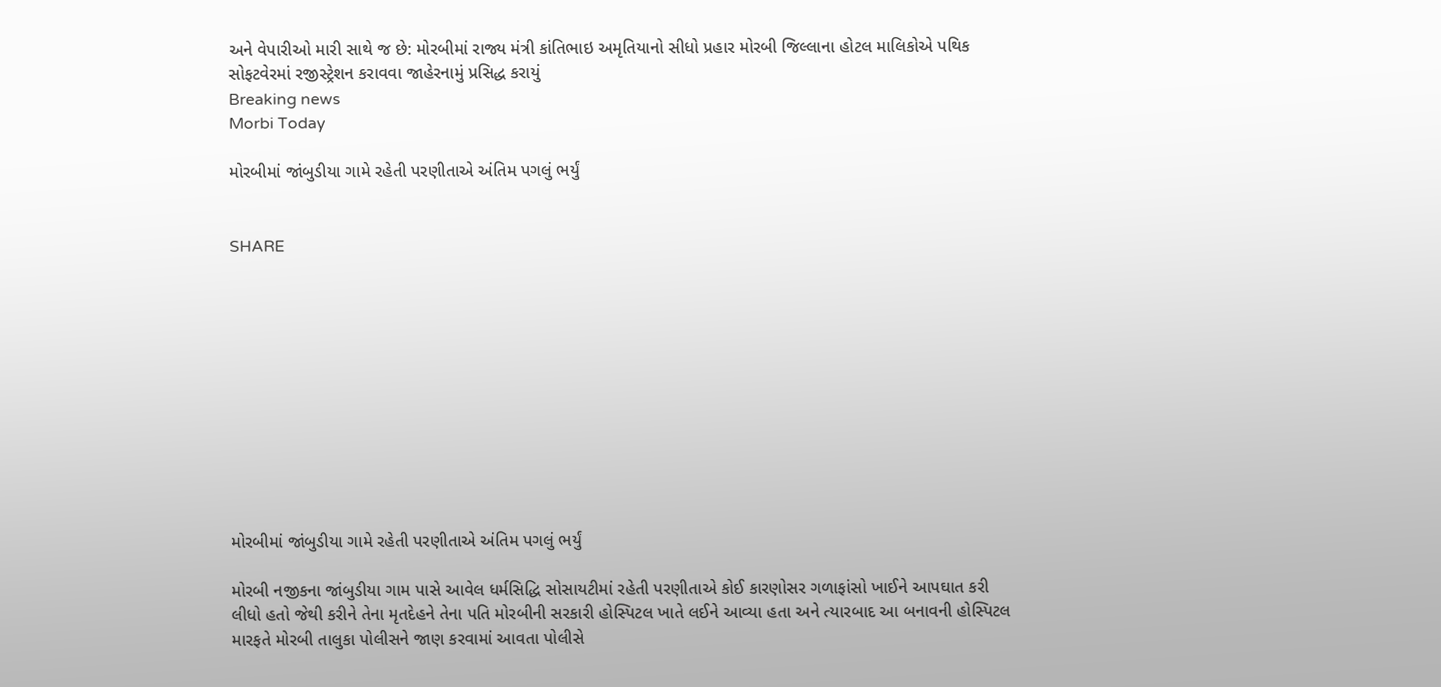અને વેપારીઓ મારી સાથે જ છે: મોરબીમાં રાજ્ય મંત્રી કાંતિભાઇ અમૃતિયાનો સીધો પ્રહાર મોરબી જિલ્લાના હોટલ માલિકોએ પથિક સોફટવેરમાં રજીસ્ટ્રેશન કરાવવા જાહેરનામું પ્રસિદ્ધ કરાયું
Breaking news
Morbi Today

મોરબીમાં જાંબુડીયા ગામે રહેતી પરણીતાએ અંતિમ પગલું ભર્યું


SHARE











મોરબીમાં જાંબુડીયા ગામે રહેતી પરણીતાએ અંતિમ પગલું ભર્યું

મોરબી નજીકના જાંબુડીયા ગામ પાસે આવેલ ધર્મસિદ્ધિ સોસાયટીમાં રહેતી પરણીતાએ કોઈ કારણોસર ગળાફાંસો ખાઈને આપઘાત કરી લીધો હતો જેથી કરીને તેના મૃતદેહને તેના પતિ મોરબીની સરકારી હોસ્પિટલ ખાતે લઈને આવ્યા હતા અને ત્યારબાદ આ બનાવની હોસ્પિટલ મારફતે મોરબી તાલુકા પોલીસને જાણ કરવામાં આવતા પોલીસે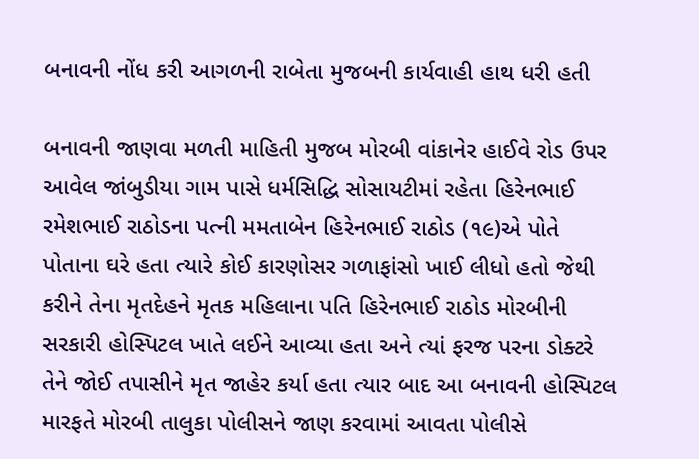બનાવની નોંધ કરી આગળની રાબેતા મુજબની કાર્યવાહી હાથ ધરી હતી

બનાવની જાણવા મળતી માહિતી મુજબ મોરબી વાંકાનેર હાઈવે રોડ ઉપર આવેલ જાંબુડીયા ગામ પાસે ધર્મસિદ્ધિ સોસાયટીમાં રહેતા હિરેનભાઈ રમેશભાઈ રાઠોડના પત્ની મમતાબેન હિરેનભાઈ રાઠોડ (૧૯)એ પોતે પોતાના ઘરે હતા ત્યારે કોઈ કારણોસર ગળાફાંસો ખાઈ લીધો હતો જેથી કરીને તેના મૃતદેહને મૃતક મહિલાના પતિ હિરેનભાઈ રાઠોડ મોરબીની સરકારી હોસ્પિટલ ખાતે લઈને આવ્યા હતા અને ત્યાં ફરજ પરના ડોક્ટરે તેને જોઈ તપાસીને મૃત જાહેર કર્યા હતા ત્યાર બાદ આ બનાવની હોસ્પિટલ મારફતે મોરબી તાલુકા પોલીસને જાણ કરવામાં આવતા પોલીસે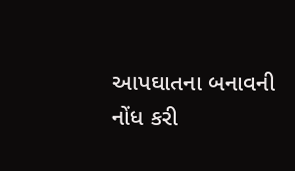આપઘાતના બનાવની નોંધ કરી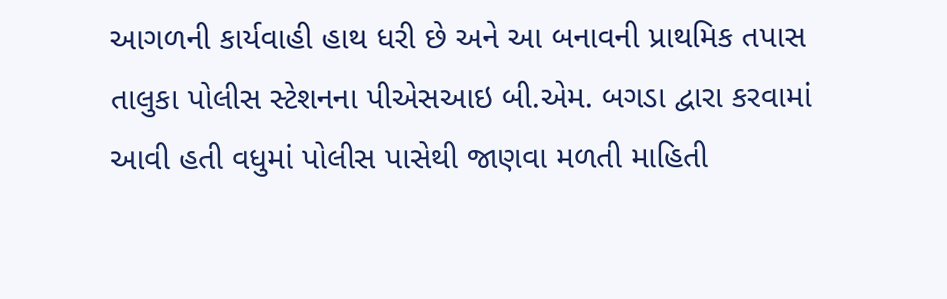આગળની કાર્યવાહી હાથ ધરી છે અને આ બનાવની પ્રાથમિક તપાસ તાલુકા પોલીસ સ્ટેશનના પીએસઆઇ બી.એમ. બગડા દ્વારા કરવામાં આવી હતી વધુમાં પોલીસ પાસેથી જાણવા મળતી માહિતી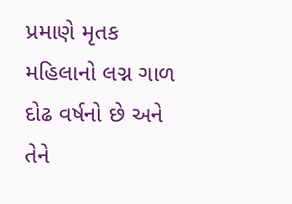પ્રમાણે મૃતક મહિલાનો લગ્ન ગાળ દોઢ વર્ષનો છે અને તેને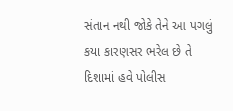સંતાન નથી જોકે તેને આ પગલું કયા કારણસર ભરેલ છે તે દિશામાં હવે પોલીસ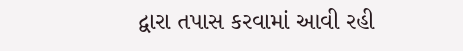દ્વારા તપાસ કરવામાં આવી રહી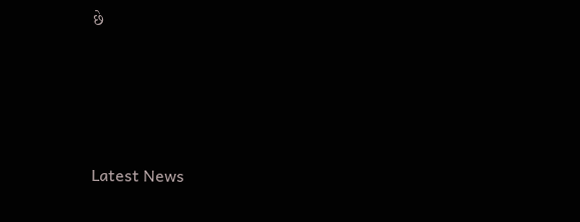છે






Latest News